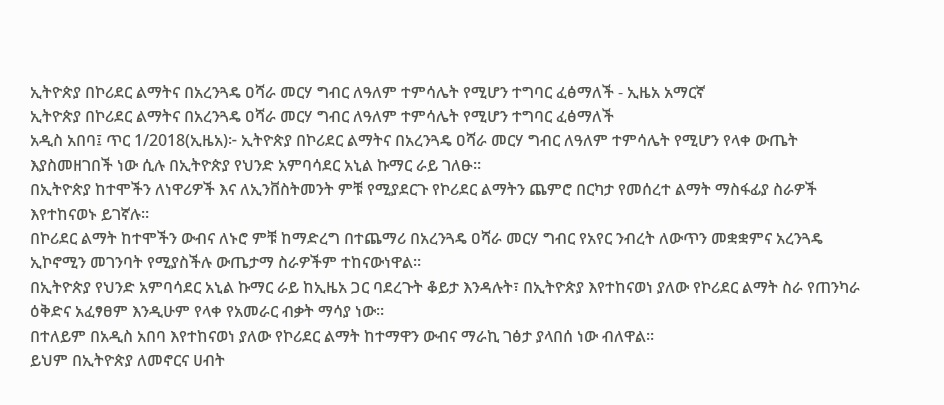ኢትዮጵያ በኮሪደር ልማትና በአረንጓዴ ዐሻራ መርሃ ግብር ለዓለም ተምሳሌት የሚሆን ተግባር ፈፅማለች - ኢዜአ አማርኛ
ኢትዮጵያ በኮሪደር ልማትና በአረንጓዴ ዐሻራ መርሃ ግብር ለዓለም ተምሳሌት የሚሆን ተግባር ፈፅማለች
አዲስ አበባ፤ ጥር 1/2018(ኢዜአ)፦ ኢትዮጵያ በኮሪደር ልማትና በአረንጓዴ ዐሻራ መርሃ ግብር ለዓለም ተምሳሌት የሚሆን የላቀ ውጤት እያስመዘገበች ነው ሲሉ በኢትዮጵያ የህንድ አምባሳደር አኒል ኩማር ራይ ገለፁ።
በኢትዮጵያ ከተሞችን ለነዋሪዎች እና ለኢንቨስትመንት ምቹ የሚያደርጉ የኮሪደር ልማትን ጨምሮ በርካታ የመሰረተ ልማት ማስፋፊያ ስራዎች እየተከናወኑ ይገኛሉ።
በኮሪደር ልማት ከተሞችን ውብና ለኑሮ ምቹ ከማድረግ በተጨማሪ በአረንጓዴ ዐሻራ መርሃ ግብር የአየር ንብረት ለውጥን መቋቋምና አረንጓዴ ኢኮኖሚን መገንባት የሚያስችሉ ውጤታማ ስራዎችም ተከናውነዋል።
በኢትዮጵያ የህንድ አምባሳደር አኒል ኩማር ራይ ከኢዜአ ጋር ባደረጉት ቆይታ እንዳሉት፣ በኢትዮጵያ እየተከናወነ ያለው የኮሪደር ልማት ስራ የጠንካራ ዕቅድና አፈፃፀም እንዲሁም የላቀ የአመራር ብቃት ማሳያ ነው።
በተለይም በአዲስ አበባ እየተከናወነ ያለው የኮሪደር ልማት ከተማዋን ውብና ማራኪ ገፅታ ያላበሰ ነው ብለዋል።
ይህም በኢትዮጵያ ለመኖርና ሀብት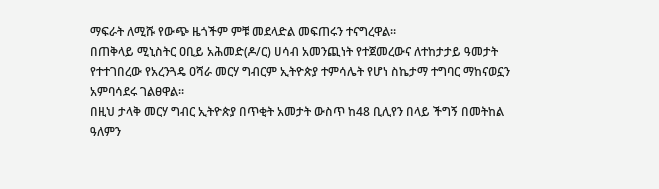ማፍራት ለሚሹ የውጭ ዜጎችም ምቹ መደላድል መፍጠሩን ተናግረዋል።
በጠቅላይ ሚኒስትር ዐቢይ አሕመድ(ዶ/ር) ሀሳብ አመንጪነት የተጀመረውና ለተከታታይ ዓመታት የተተገበረው የአረንጓዴ ዐሻራ መርሃ ግብርም ኢትዮጵያ ተምሳሌት የሆነ ስኬታማ ተግባር ማከናወኗን አምባሳደሩ ገልፀዋል።
በዚህ ታላቅ መርሃ ግብር ኢትዮጵያ በጥቂት አመታት ውስጥ ከ48 ቢሊየን በላይ ችግኝ በመትከል ዓለምን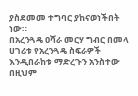ያስደመመ ተግባር ያከናወነችበት ነው።
በአረንጓዴ ዐሻራ መርሃ ግብር በመላ ሀገሪቱ የአረንጓዴ ስፍራዎች እንዲበራከቱ ማድረጉን አንስተው በዚህም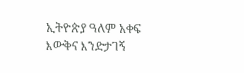ኢትዮጵያ ዓለም አቀፍ እውቅና እንድታገኝ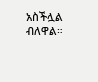አስችሏል ብለዋል።